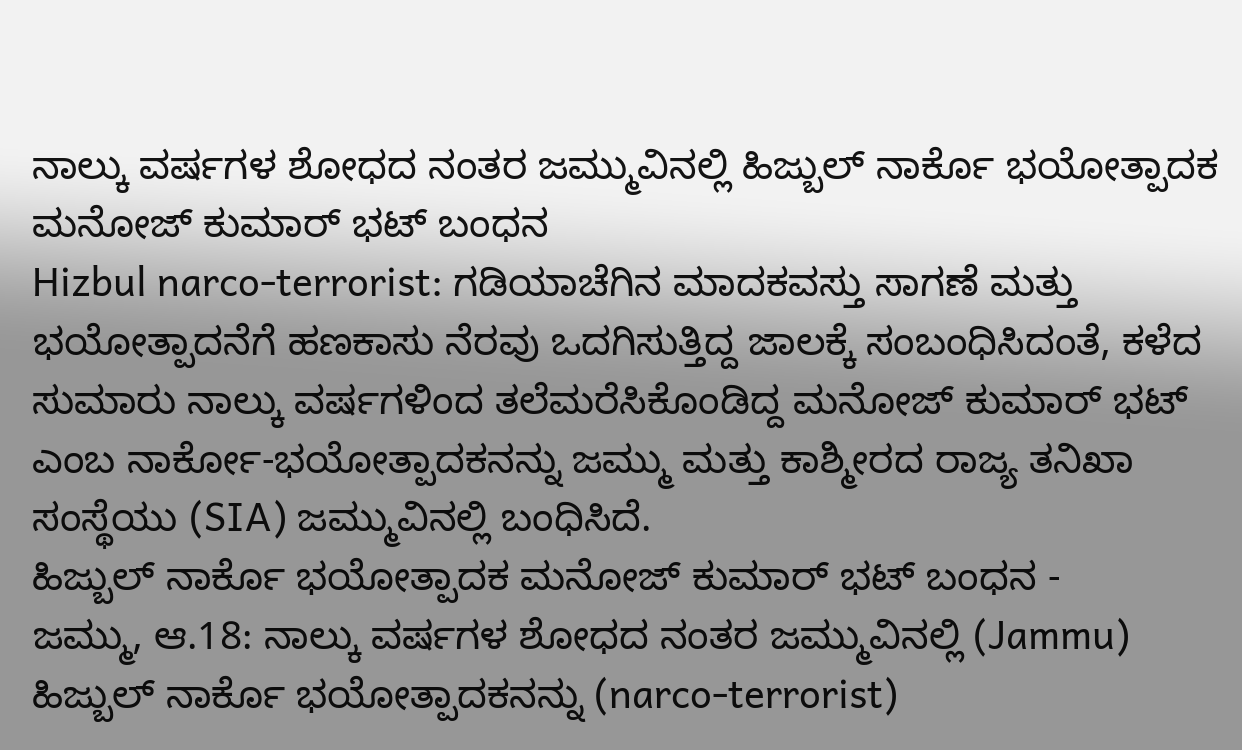ನಾಲ್ಕು ವರ್ಷಗಳ ಶೋಧದ ನಂತರ ಜಮ್ಮುವಿನಲ್ಲಿ ಹಿಜ್ಬುಲ್ ನಾರ್ಕೊ ಭಯೋತ್ಪಾದಕ ಮನೋಜ್ ಕುಮಾರ್ ಭಟ್ ಬಂಧನ
Hizbul narco-terrorist: ಗಡಿಯಾಚೆಗಿನ ಮಾದಕವಸ್ತು ಸಾಗಣೆ ಮತ್ತು ಭಯೋತ್ಪಾದನೆಗೆ ಹಣಕಾಸು ನೆರವು ಒದಗಿಸುತ್ತಿದ್ದ ಜಾಲಕ್ಕೆ ಸಂಬಂಧಿಸಿದಂತೆ, ಕಳೆದ ಸುಮಾರು ನಾಲ್ಕು ವರ್ಷಗಳಿಂದ ತಲೆಮರೆಸಿಕೊಂಡಿದ್ದ ಮನೋಜ್ ಕುಮಾರ್ ಭಟ್ ಎಂಬ ನಾರ್ಕೋ-ಭಯೋತ್ಪಾದಕನನ್ನು ಜಮ್ಮು ಮತ್ತು ಕಾಶ್ಮೀರದ ರಾಜ್ಯ ತನಿಖಾ ಸಂಸ್ಥೆಯು (SIA) ಜಮ್ಮುವಿನಲ್ಲಿ ಬಂಧಿಸಿದೆ.
ಹಿಜ್ಬುಲ್ ನಾರ್ಕೊ ಭಯೋತ್ಪಾದಕ ಮನೋಜ್ ಕುಮಾರ್ ಭಟ್ ಬಂಧನ -
ಜಮ್ಮು, ಆ.18: ನಾಲ್ಕು ವರ್ಷಗಳ ಶೋಧದ ನಂತರ ಜಮ್ಮುವಿನಲ್ಲಿ (Jammu) ಹಿಜ್ಬುಲ್ ನಾರ್ಕೊ ಭಯೋತ್ಪಾದಕನನ್ನು (narco-terrorist)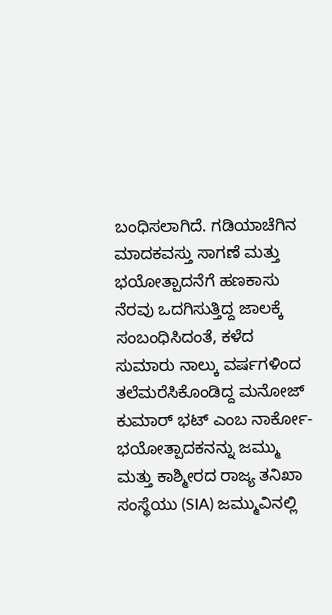ಬಂಧಿಸಲಾಗಿದೆ. ಗಡಿಯಾಚೆಗಿನ ಮಾದಕವಸ್ತು ಸಾಗಣೆ ಮತ್ತು ಭಯೋತ್ಪಾದನೆಗೆ ಹಣಕಾಸು ನೆರವು ಒದಗಿಸುತ್ತಿದ್ದ ಜಾಲಕ್ಕೆ ಸಂಬಂಧಿಸಿದಂತೆ, ಕಳೆದ ಸುಮಾರು ನಾಲ್ಕು ವರ್ಷಗಳಿಂದ ತಲೆಮರೆಸಿಕೊಂಡಿದ್ದ ಮನೋಜ್ ಕುಮಾರ್ ಭಟ್ ಎಂಬ ನಾರ್ಕೋ-ಭಯೋತ್ಪಾದಕನನ್ನು ಜಮ್ಮು ಮತ್ತು ಕಾಶ್ಮೀರದ ರಾಜ್ಯ ತನಿಖಾ ಸಂಸ್ಥೆಯು (SIA) ಜಮ್ಮುವಿನಲ್ಲಿ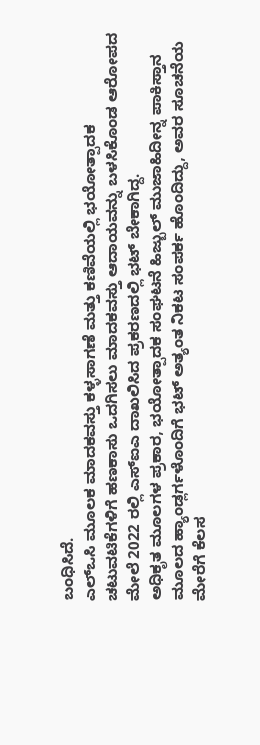ಬಂಧಿಸಿದೆ.
ಎಲ್ಒಸಿ ಮೂಲಕ ಮಾದಕವಸ್ತು ಕಳ್ಳಸಾಗಣೆ ಮತ್ತು ಕಣಿವೆಯಲ್ಲಿ ಭಯೋತ್ಪಾದಕ ಚಟುವಟಿಕೆಗಳಿಗೆ ಹಣಕಾಸು ಒದಗಿಸಲು ಮಾದಕವಸ್ತು ಆದಾಯವನ್ನು ಬಳಸಿಕೊಂಡ ಆರೋಪದ ಮೇಲೆ 2022 ರಲ್ಲಿ ಎಸ್ಐಎ ದಾಖಲಿಸಿದ ಪ್ರಕರಣದಲ್ಲಿ ಭಟ್ ಬೇಕಾಗಿದ್ದ.
ಅಧಿಕೃತ ಮೂಲಗಳ ಪ್ರಕಾರ, ಭಯೋತ್ಪಾದಕ ಸಂಘಟನೆ ಹಿಜ್ಬುಲ್ ಮುಜಾಹಿದೀನ್ನ ಪಾಕಿಸ್ತಾನ ಮೂಲದ ಹ್ಯಾಂಡ್ಲರ್ಗಳೊಂದಿಗೆ ಭಟ್ ಅತ್ಯಂತ ನಿಕಟ ಸಂಪರ್ಕ ಹೊಂದಿದ್ದು, ಅವರ ಸೂಚನೆಯ ಮೇರೆಗೆ ಕೆಲಸ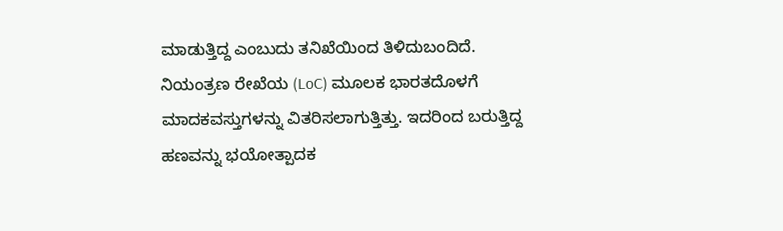ಮಾಡುತ್ತಿದ್ದ ಎಂಬುದು ತನಿಖೆಯಿಂದ ತಿಳಿದುಬಂದಿದೆ. ನಿಯಂತ್ರಣ ರೇಖೆಯ (LoC) ಮೂಲಕ ಭಾರತದೊಳಗೆ ಮಾದಕವಸ್ತುಗಳನ್ನು ವಿತರಿಸಲಾಗುತ್ತಿತ್ತು. ಇದರಿಂದ ಬರುತ್ತಿದ್ದ ಹಣವನ್ನು ಭಯೋತ್ಪಾದಕ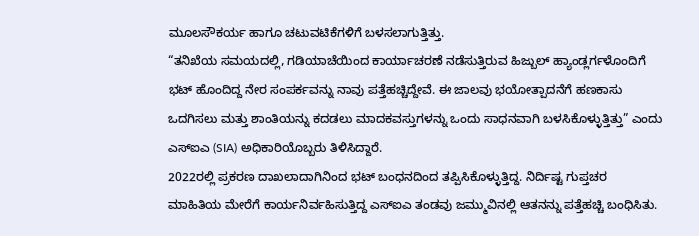ಮೂಲಸೌಕರ್ಯ ಹಾಗೂ ಚಟುವಟಿಕೆಗಳಿಗೆ ಬಳಸಲಾಗುತ್ತಿತ್ತು.
“ತನಿಖೆಯ ಸಮಯದಲ್ಲಿ, ಗಡಿಯಾಚೆಯಿಂದ ಕಾರ್ಯಾಚರಣೆ ನಡೆಸುತ್ತಿರುವ ಹಿಜ್ಬುಲ್ ಹ್ಯಾಂಡ್ಲರ್ಗಳೊಂದಿಗೆ ಭಟ್ ಹೊಂದಿದ್ದ ನೇರ ಸಂಪರ್ಕವನ್ನು ನಾವು ಪತ್ತೆಹಚ್ಚಿದ್ದೇವೆ. ಈ ಜಾಲವು ಭಯೋತ್ಪಾದನೆಗೆ ಹಣಕಾಸು ಒದಗಿಸಲು ಮತ್ತು ಶಾಂತಿಯನ್ನು ಕದಡಲು ಮಾದಕವಸ್ತುಗಳನ್ನು ಒಂದು ಸಾಧನವಾಗಿ ಬಳಸಿಕೊಳ್ಳುತ್ತಿತ್ತು” ಎಂದು ಎಸ್ಐಎ (SIA) ಅಧಿಕಾರಿಯೊಬ್ಬರು ತಿಳಿಸಿದ್ದಾರೆ.
2022ರಲ್ಲಿ ಪ್ರಕರಣ ದಾಖಲಾದಾಗಿನಿಂದ ಭಟ್ ಬಂಧನದಿಂದ ತಪ್ಪಿಸಿಕೊಳ್ಳುತ್ತಿದ್ದ. ನಿರ್ದಿಷ್ಟ ಗುಪ್ತಚರ ಮಾಹಿತಿಯ ಮೇರೆಗೆ ಕಾರ್ಯನಿರ್ವಹಿಸುತ್ತಿದ್ದ ಎಸ್ಐಎ ತಂಡವು ಜಮ್ಮುವಿನಲ್ಲಿ ಆತನನ್ನು ಪತ್ತೆಹಚ್ಚಿ ಬಂಧಿಸಿತು.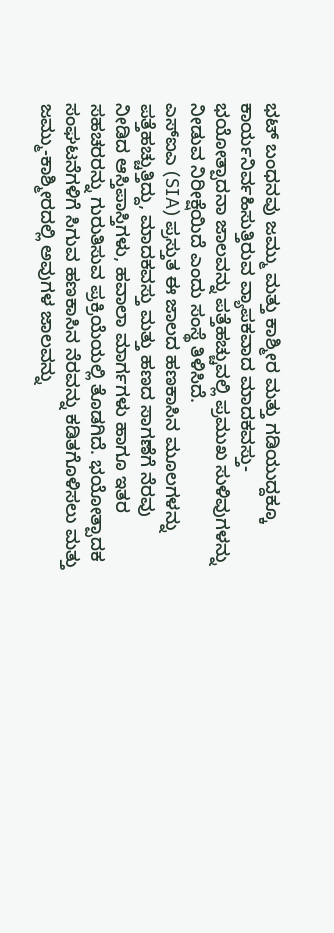ಭಟ್ ಬಂಧನವು ಜಮ್ಮು ಮತ್ತು ಕಾಶ್ಮೀರ ಮತ್ತು ಗಡಿಯುದ್ದಕ್ಕೂ ಕಾರ್ಯನಿರ್ವಹಿಸುತ್ತಿರುವ ವ್ಯಾಪಕವಾದ ಮಾದಕವಸ್ತು-ಭಯೋತ್ಪಾದನಾ ಜಾಲವನ್ನು ಪತ್ತೆಹಚ್ಚುವಲ್ಲಿ ಪ್ರಮುಖ ಸುಳಿವುಗಳನ್ನು ನೀಡುವ ನಿರೀಕ್ಷೆಯಿದೆ ಎಂದು ಸಂಸ್ಥೆ ತಿಳಿಸಿದೆ.
ಎಸ್ಐಎ (SIA) ಪ್ರಸ್ತುತ ಈ ಜಾಲದ ಹಣಕಾಸಿನ ಮೂಲಗಳನ್ನು ಪತ್ತೆಹಚ್ಚುತ್ತಿದ್ದು, ಮಾದಕವಸ್ತು ಮತ್ತು ಹಣದ ಸಾಗಣೆಗೆ ನೆರವು ನೀಡಿದ ಆಸ್ತಿಪಾಸ್ತಿಗಳು, ಹವಾಲಾ ಮಾರ್ಗಗಳು ಹಾಗೂ ಇತರ ಸಹಚರರನ್ನು ಗುರುತಿಸುವ ಪ್ರಕ್ರಿಯೆಯಲ್ಲಿ ತೊಡಗಿದೆ. ಭಯೋತ್ಪಾದಕ ಸಂಘಟನೆಗಳಿಗೆ ಸಿಗುವ ಹಣಕಾಸಿನ ನೆರವನ್ನು ಕಡಿತಗೊಳಿಸಲು ಮತ್ತು ಜಮ್ಮು-ಕಾಶ್ಮೀರದಲ್ಲಿ ಅವುಗಳ ಜಾಲವನ್ನು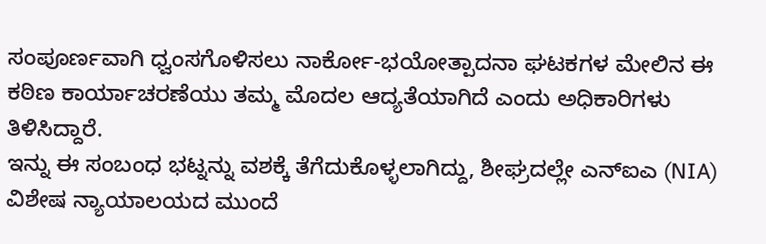ಸಂಪೂರ್ಣವಾಗಿ ಧ್ವಂಸಗೊಳಿಸಲು ನಾರ್ಕೋ-ಭಯೋತ್ಪಾದನಾ ಘಟಕಗಳ ಮೇಲಿನ ಈ ಕಠಿಣ ಕಾರ್ಯಾಚರಣೆಯು ತಮ್ಮ ಮೊದಲ ಆದ್ಯತೆಯಾಗಿದೆ ಎಂದು ಅಧಿಕಾರಿಗಳು ತಿಳಿಸಿದ್ದಾರೆ.
ಇನ್ನು ಈ ಸಂಬಂಧ ಭಟ್ನನ್ನು ವಶಕ್ಕೆ ತೆಗೆದುಕೊಳ್ಳಲಾಗಿದ್ದು, ಶೀಘ್ರದಲ್ಲೇ ಎನ್ಐಎ (NIA) ವಿಶೇಷ ನ್ಯಾಯಾಲಯದ ಮುಂದೆ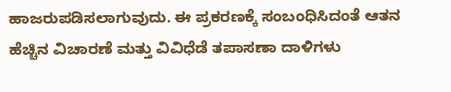ಹಾಜರುಪಡಿಸಲಾಗುವುದು. ಈ ಪ್ರಕರಣಕ್ಕೆ ಸಂಬಂಧಿಸಿದಂತೆ ಆತನ ಹೆಚ್ಚಿನ ವಿಚಾರಣೆ ಮತ್ತು ವಿವಿಧೆಡೆ ತಪಾಸಣಾ ದಾಳಿಗಳು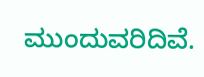ಮುಂದುವರಿದಿವೆ.